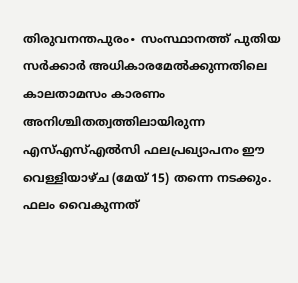തിരുവനന്തപുരം∙ സംസ്ഥാനത്ത് പുതിയ സർക്കാർ അധികാരമേൽക്കുന്നതിലെ കാലതാമസം കാരണം അനിശ്ചിതത്വത്തിലായിരുന്ന എസ്എസ്എൽസി ഫലപ്രഖ്യാപനം ഈ വെള്ളിയാഴ്ച (മേയ് 15) തന്നെ നടക്കും. ഫലം വൈകുന്നത്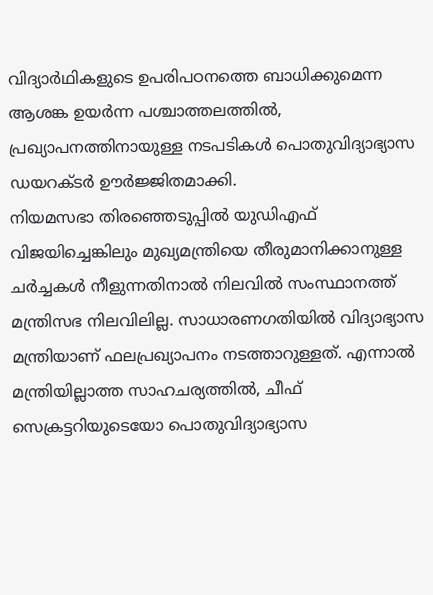വിദ്യാർഥികളുടെ ഉപരിപഠനത്തെ ബാധിക്കുമെന്ന ആശങ്ക ഉയർന്ന പശ്ചാത്തലത്തിൽ, പ്രഖ്യാപനത്തിനായുള്ള നടപടികൾ പൊതുവിദ്യാഭ്യാസ ഡയറക്ടർ ഊർജ്ജിതമാക്കി.
നിയമസഭാ തിരഞ്ഞെടുപ്പിൽ യുഡിഎഫ് വിജയിച്ചെങ്കിലും മുഖ്യമന്ത്രിയെ തീരുമാനിക്കാനുള്ള ചർച്ചകൾ നീളുന്നതിനാൽ നിലവിൽ സംസ്ഥാനത്ത് മന്ത്രിസഭ നിലവിലില്ല. സാധാരണഗതിയിൽ വിദ്യാഭ്യാസ മന്ത്രിയാണ് ഫലപ്രഖ്യാപനം നടത്താറുള്ളത്. എന്നാൽ മന്ത്രിയില്ലാത്ത സാഹചര്യത്തിൽ, ചീഫ് സെക്രട്ടറിയുടെയോ പൊതുവിദ്യാഭ്യാസ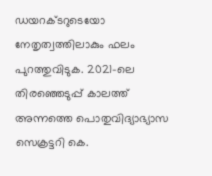ഡയറക്ടറുടെയോ നേതൃത്വത്തിലാകും ഫലം പുറത്തുവിടുക. 2021-ലെ തിരഞ്ഞെടുപ്പ് കാലത്ത് അന്നത്തെ പൊതുവിദ്യാഭ്യാസ സെക്രട്ടറി കെ.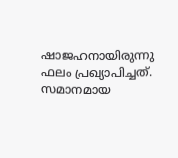ഷാജഹനായിരുന്നു ഫലം പ്രഖ്യാപിച്ചത്. സമാനമായ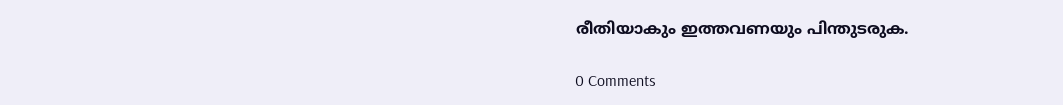രീതിയാകും ഇത്തവണയും പിന്തുടരുക.

0 Comments